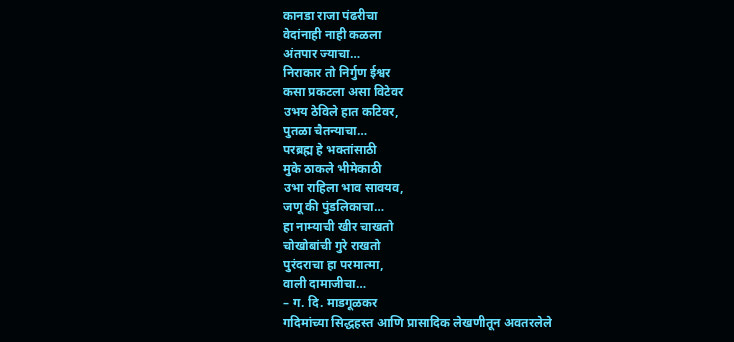कानडा राजा पंढरीचा
वेदांनाही नाही कळला
अंतपार ज्याचा…
निराकार तो निर्गुण ईश्वर
कसा प्रकटला असा विटेवर
उभय ठेविले हात कटिवर,
पुतळा चैतन्याचा…
परब्रह्म हे भक्तांसाठी
मुके ठाकले भीमेकाठी
उभा राहिला भाव सावयव,
जणू की पुंडलिकाचा…
हा नाम्याची खीर चाखतो
चोखोबांची गुरे राखतो
पुरंदराचा हा परमात्मा,
वाली दामाजीचा…
– ग. दि. माडगूळकर
गदिमांच्या सिद्धहस्त आणि प्रासादिक लेखणीतून अवतरलेले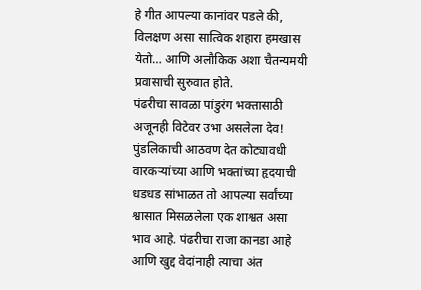हे गीत आपल्या कानांवर पडले की, विलक्षण असा सात्विक शहारा हमखास येतो… आणि अलौकिक अशा चैतन्यमयी प्रवासाची सुरुवात होते.
पंढरीचा सावळा पांडुरंग भक्तासाठी अजूनही विटेवर उभा असलेला देव! पुंडलिकाची आठवण देत कोट्यावधी वारकऱ्यांच्या आणि भक्तांच्या हृदयाची धडधड सांभाळत तो आपल्या सर्वांच्या श्वासात मिसळलेला एक शाश्वत असा भाव आहे. पंढरीचा राजा कानडा आहे आणि खुद्द वेदांनाही त्याचा अंत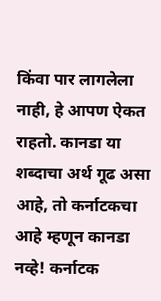किंवा पार लागलेला नाही, हे आपण ऐकत राहतो. कानडा या शब्दाचा अर्थ गूढ असा आहे, तो कर्नाटकचा आहे म्हणून कानडा नव्हे! कर्नाटक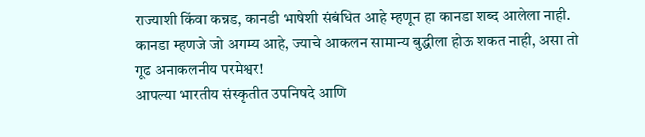राज्याशी किंवा कन्नड, कानडी भाषेशी संबंधित आहे म्हणून हा कानडा शब्द आलेला नाही.
कानडा म्हणजे जो अगम्य आहे, ज्याचे आकलन सामान्य बुद्धीला होऊ शकत नाही, असा तो गूढ अनाकलनीय परमेश्वर!
आपल्या भारतीय संस्कृतीत उपनिषदे आणि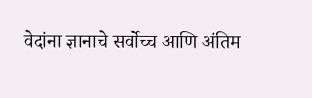वेदांना ज्ञानाचे सर्वोच्च आणि अंतिम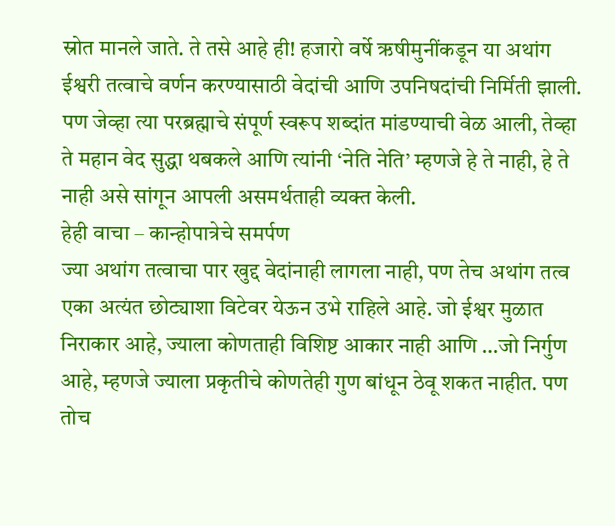स्रोत मानले जाते. ते तसे आहे ही! हजारो वर्षे ऋषीमुनींकडून या अथांग ईश्वरी तत्वाचे वर्णन करण्यासाठी वेदांची आणि उपनिषदांची निर्मिती झाली. पण जेव्हा त्या परब्रह्माचे संपूर्ण स्वरूप शब्दांत मांडण्याची वेळ आली, तेव्हा ते महान वेद सुद्धा थबकले आणि त्यांनी ‘नेति नेति’ म्हणजे हे ते नाही, हे ते नाही असे सांगून आपली असमर्थताही व्यक्त केली.
हेही वाचा – कान्होपात्रेचे समर्पण
ज्या अथांग तत्वाचा पार खुद्द वेदांनाही लागला नाही, पण तेच अथांग तत्व एका अत्यंत छोट्याशा विटेवर येऊन उभे राहिले आहे. जो ईश्वर मुळात निराकार आहे, ज्याला कोणताही विशिष्ट आकार नाही आणि …जो निर्गुण आहे, म्हणजे ज्याला प्रकृतीचे कोणतेही गुण बांधून ठेवू शकत नाहीत. पण तोच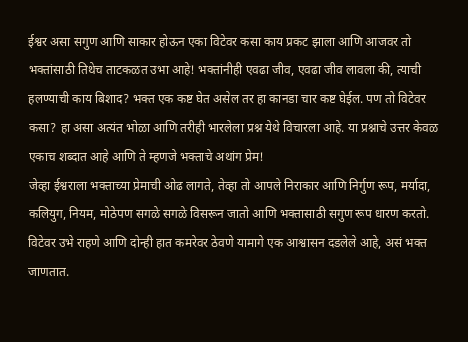ईश्वर असा सगुण आणि साकार होऊन एका विटेवर कसा काय प्रकट झाला आणि आजवर तो भक्तांसाठी तिथेच ताटकळत उभा आहे! भक्तांनीही एवढा जीव, एवढा जीव लावला की, त्याची हलण्याची काय बिशाद? भक्त एक कष्ट घेत असेल तर हा कानडा चार कष्ट घेईल. पण तो विटेवर कसा? हा असा अत्यंत भोळा आणि तरीही भारलेला प्रश्न येथे विचारला आहे. या प्रश्नाचे उत्तर केवळ एकाच शब्दात आहे आणि ते म्हणजे भक्ताचे अथांग प्रेम!
जेव्हा ईश्वराला भक्ताच्या प्रेमाची ओढ लागते, तेव्हा तो आपले निराकार आणि निर्गुण रूप, मर्यादा, कलियुग, नियम, मोठेपण सगळे सगळे विसरून जातो आणि भक्तासाठी सगुण रूप धारण करतो. विटेवर उभे राहणे आणि दोन्ही हात कमरेवर ठेवणे यामागे एक आश्वासन दडलेले आहे, असं भक्त जाणतात.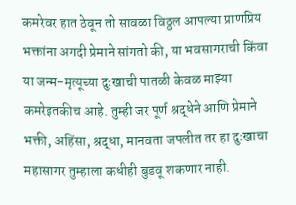कमरेवर हात ठेवून तो सावळा विठ्ठल आपल्या प्राणप्रिय भक्तांना अगदी प्रेमाने सांगतो की, या भवसागराची किंवा या जन्म-मृत्यूच्या दुःखाची पातळी केवळ माझ्या कमरेइतकीच आहे. तुम्ही जर पूर्ण श्रद्धेने आणि प्रेमाने भक्ती, अहिंसा, श्रद्धा, मानवता जपलीत तर हा दुःखाचा महासागर तुम्हाला कधीही बुडवू शकणार नाही.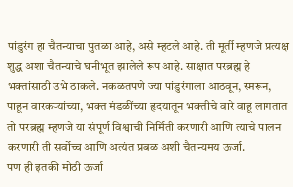पांडुरंग हा चैतन्याचा पुतळा आहे, असे म्हटले आहे. ती मूर्ती म्हणजे प्रत्यक्ष शुद्ध अशा चैतन्याचे घनीभूत झालेले रूप आहे. साक्षात परब्रह्म हे भक्तांसाठी उभे ठाकले. नकळतपणे ज्या पांडुरंगाला आठवून, स्मरून, पाहून वारकऱ्यांच्या, भक्त मंडळींच्या हृदयातून भक्तीचे वारे वाहू लागतात तो परब्रह्म म्हणजे या संपूर्ण विश्वाची निर्मिती करणारी आणि त्याचे पालन करणारी ती सर्वोच्च आणि अत्यंत प्रबळ अशी चैतन्यमय ऊर्जा.
पण ही इतकी मोठी ऊर्जा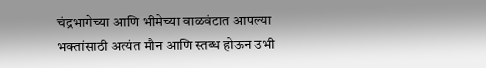चंद्रभागेच्या आणि भीमेच्या वाळवंटात आपल्या भक्तांसाठी अत्यंत मौन आणि स्तब्ध होऊन उभी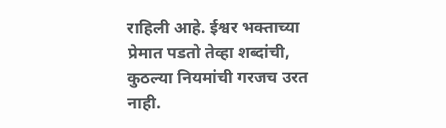राहिली आहे. ईश्वर भक्ताच्या प्रेमात पडतो तेव्हा शब्दांची, कुठल्या नियमांची गरजच उरत नाही.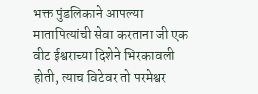भक्त पुंडलिकाने आपल्या मातापित्यांची सेवा करताना जी एक वीट ईश्वराच्या दिशेने भिरकावली होती, त्याच विटेवर तो परमेश्वर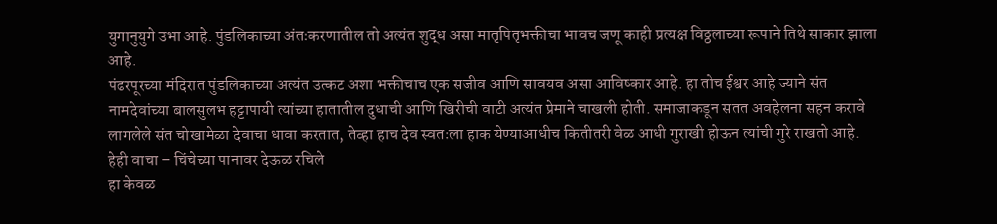युगानुयुगे उभा आहे. पुंडलिकाच्या अंतःकरणातील तो अत्यंत शुद्ध असा मातृपितृभक्तीचा भावच जणू काही प्रत्यक्ष विठ्ठलाच्या रूपाने तिथे साकार झाला आहे.
पंढरपूरच्या मंदिरात पुंडलिकाच्या अत्यंत उत्कट अशा भक्तीचाच एक सजीव आणि सावयव असा आविष्कार आहे. हा तोच ईश्वर आहे ज्याने संत नामदेवांच्या बालसुलभ हट्टापायी त्यांच्या हातातील दुधाची आणि खिरीची वाटी अत्यंत प्रेमाने चाखली होती. समाजाकडून सतत अवहेलना सहन करावे लागलेले संत चोखामेळा देवाचा धावा करतात, तेव्हा हाच देव स्वतःला हाक येण्याआधीच कितीतरी वेळ आधी गुराखी होऊन त्यांची गुरे राखतो आहे.
हेही वाचा – चिंचेच्या पानावर देऊळ रचिले
हा केवळ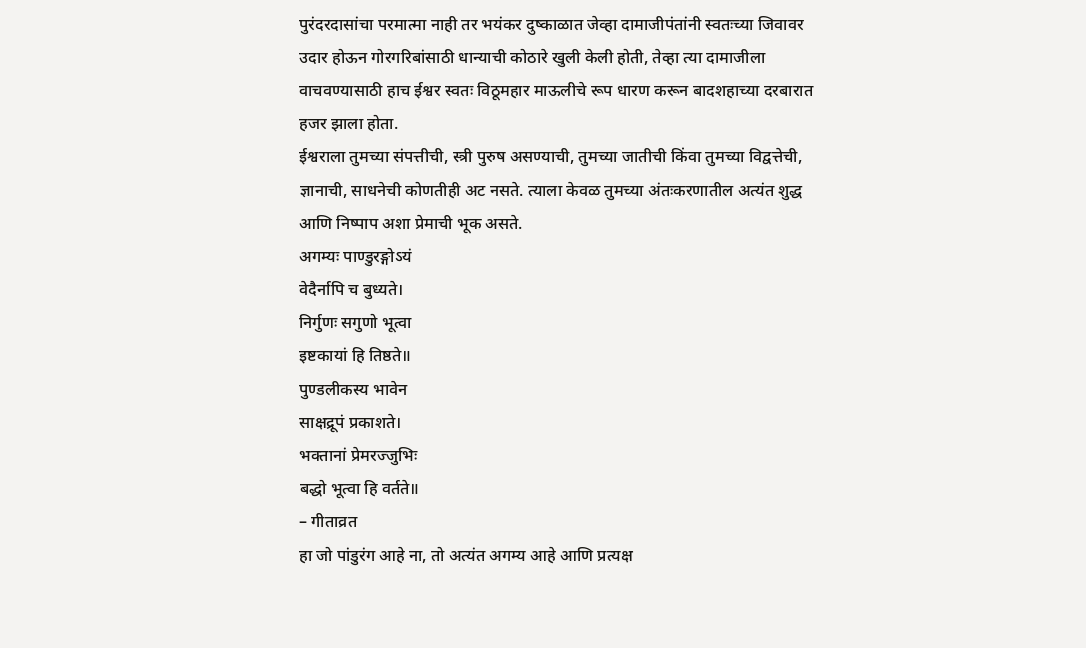पुरंदरदासांचा परमात्मा नाही तर भयंकर दुष्काळात जेव्हा दामाजीपंतांनी स्वतःच्या जिवावर उदार होऊन गोरगरिबांसाठी धान्याची कोठारे खुली केली होती, तेव्हा त्या दामाजीला वाचवण्यासाठी हाच ईश्वर स्वतः विठूमहार माऊलीचे रूप धारण करून बादशहाच्या दरबारात हजर झाला होता.
ईश्वराला तुमच्या संपत्तीची, स्त्री पुरुष असण्याची, तुमच्या जातीची किंवा तुमच्या विद्वत्तेची, ज्ञानाची, साधनेची कोणतीही अट नसते. त्याला केवळ तुमच्या अंतःकरणातील अत्यंत शुद्ध आणि निष्पाप अशा प्रेमाची भूक असते.
अगम्यः पाण्डुरङ्गोऽयं
वेदैर्नापि च बुध्यते।
निर्गुणः सगुणो भूत्वा
इष्टकायां हि तिष्ठते॥
पुण्डलीकस्य भावेन
साक्षद्रूपं प्रकाशते।
भक्तानां प्रेमरज्जुभिः
बद्धो भूत्वा हि वर्तते॥
– गीताव्रत
हा जो पांडुरंग आहे ना, तो अत्यंत अगम्य आहे आणि प्रत्यक्ष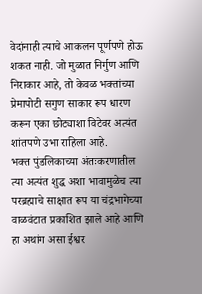वेदांनाही त्याचे आकलन पूर्णपणे होऊ शकत नाही. जो मुळात निर्गुण आणि निराकार आहे, तो केवळ भक्तांच्या प्रेमापोटी सगुण साकार रूप धारण करून एका छोट्याशा विटेवर अत्यंत शांतपणे उभा राहिला आहे.
भक्त पुंडलिकाच्या अंतःकरणातील त्या अत्यंत शुद्ध अशा भावामुळेच त्या परब्रह्माचे साक्षात रूप या चंद्रभागेच्या वाळवंटात प्रकाशित झाले आहे आणि हा अथांग असा ईश्वर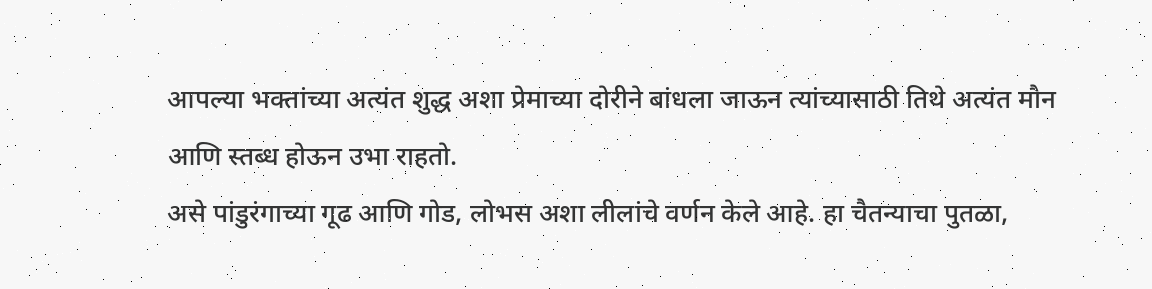आपल्या भक्तांच्या अत्यंत शुद्ध अशा प्रेमाच्या दोरीने बांधला जाऊन त्यांच्यासाठी तिथे अत्यंत मौन आणि स्तब्ध होऊन उभा राहतो.
असे पांडुरंगाच्या गूढ आणि गोड, लोभस अशा लीलांचे वर्णन केले आहे. हा चैतन्याचा पुतळा,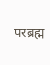परब्रह्म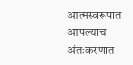आत्मस्वरूपात आपल्याच अंतःकरणात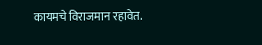कायमचे विराजमान रहावेत.